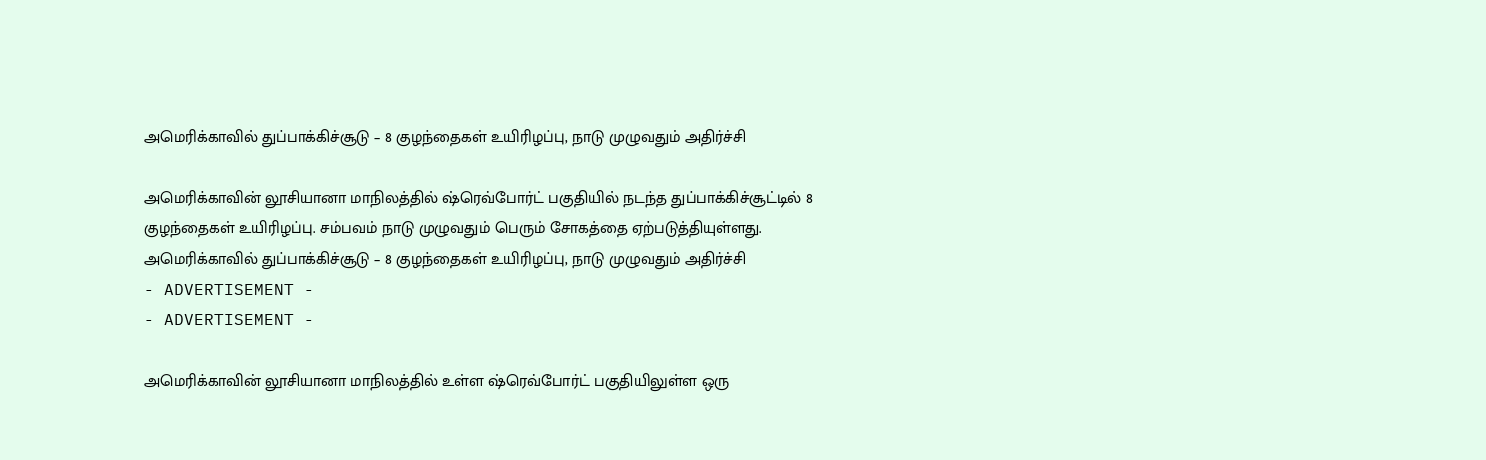அமெரிக்காவில் துப்பாக்கிச்சூடு – 8 குழந்தைகள் உயிரிழப்பு, நாடு முழுவதும் அதிர்ச்சி

அமெரிக்காவின் லூசியானா மாநிலத்தில் ஷ்ரெவ்போர்ட் பகுதியில் நடந்த துப்பாக்கிச்சூட்டில் 8 குழந்தைகள் உயிரிழப்பு. சம்பவம் நாடு முழுவதும் பெரும் சோகத்தை ஏற்படுத்தியுள்ளது.
அமெரிக்காவில் துப்பாக்கிச்சூடு – 8 குழந்தைகள் உயிரிழப்பு, நாடு முழுவதும் அதிர்ச்சி
- ADVERTISEMENT -
- ADVERTISEMENT -

அமெரிக்காவின் லூசியானா மாநிலத்தில் உள்ள ஷ்ரெவ்போர்ட் பகுதியிலுள்ள ஒரு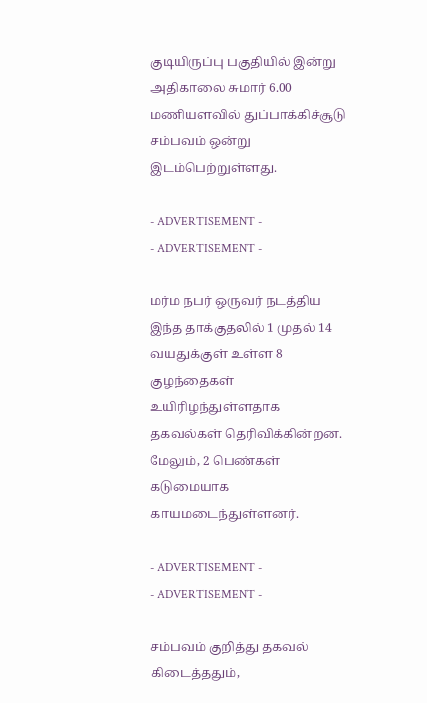குடியிருப்பு பகுதியில் இன்று அதிகாலை சுமார் 6.00 மணியளவில் துப்பாக்கிச்சூடு சம்பவம் ஒன்று இடம்பெற்றுள்ளது.

- ADVERTISEMENT -
- ADVERTISEMENT -

மர்ம நபர் ஒருவர் நடத்திய இந்த தாக்குதலில் 1 முதல் 14 வயதுக்குள் உள்ள 8 குழந்தைகள் உயிரிழந்துள்ளதாக தகவல்கள் தெரிவிக்கின்றன. மேலும், 2 பெண்கள் கடுமையாக காயமடைந்துள்ளனர்.

- ADVERTISEMENT -
- ADVERTISEMENT -

சம்பவம் குறித்து தகவல் கிடைத்ததும்,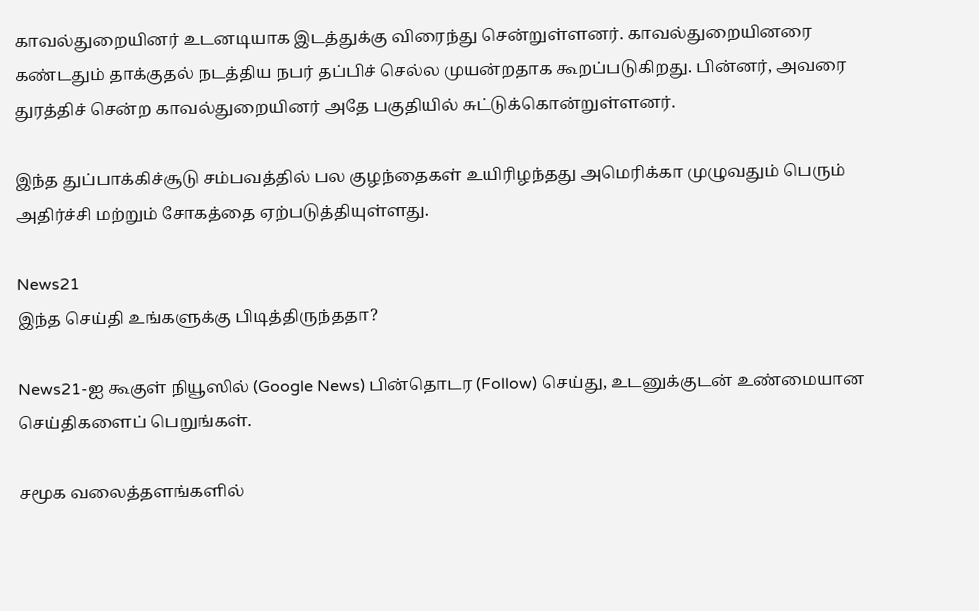காவல்துறையினர் உடனடியாக இடத்துக்கு விரைந்து சென்றுள்ளனர். காவல்துறையினரை கண்டதும் தாக்குதல் நடத்திய நபர் தப்பிச் செல்ல முயன்றதாக கூறப்படுகிறது. பின்னர், அவரை துரத்திச் சென்ற காவல்துறையினர் அதே பகுதியில் சுட்டுக்கொன்றுள்ளனர்.

இந்த துப்பாக்கிச்சூடு சம்பவத்தில் பல குழந்தைகள் உயிரிழந்தது அமெரிக்கா முழுவதும் பெரும் அதிர்ச்சி மற்றும் சோகத்தை ஏற்படுத்தியுள்ளது.

News21
இந்த செய்தி உங்களுக்கு பிடித்திருந்ததா?

News21-ஐ கூகுள் நியூஸில் (Google News) பின்தொடர (Follow) செய்து, உடனுக்குடன் உண்மையான செய்திகளைப் பெறுங்கள்.

சமூக வலைத்தளங்களில்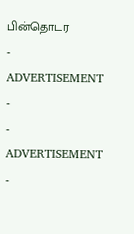பின்தொடர
- ADVERTISEMENT -
- ADVERTISEMENT -